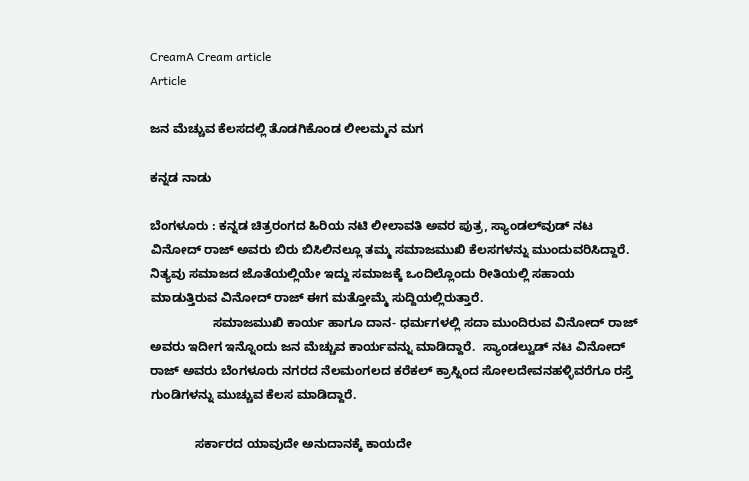CreamA Cream article
Article

ಜನ ಮೆಚ್ಚುವ ಕೆಲಸದಲ್ಲಿ ತೊಡಗಿಕೊಂಡ ಲೀಲಮ್ಮನ ಮಗ

ಕನ್ನಡ ನಾಡು

ಬೆಂಗಳೂರು : ಕನ್ನಡ ಚಿತ್ರರಂಗದ ಹಿರಿಯ ನಟಿ ಲೀಲಾವತಿ ಅವರ ಪುತ್ರ, ಸ್ಯಾಂಡಲ್‌ವುಡ್‌ ನಟ ವಿನೋದ್‌ ರಾಜ್‌ ಅವರು ಬಿರು ಬಿಸಿಲಿನಲ್ಲೂ ತಮ್ಮ ಸಮಾಜಮುಖಿ ಕೆಲಸಗಳನ್ನು ಮುಂದುವರಿಸಿದ್ದಾರೆ.  ನಿತ್ಯವು ಸಮಾಜದ ಜೊತೆಯಲ್ಲಿಯೇ ಇದ್ದು ಸಮಾಜಕ್ಕೆ ಒಂದಿಲ್ಲೊಂದು ರೀತಿಯಲ್ಲಿ ಸಹಾಯ ಮಾಡುತ್ತಿರುವ ವಿನೋದ್‌ ರಾಜ್‌ ಈಗ ಮತ್ತೋಮ್ಮೆ ಸುದ್ದಿಯಲ್ಲಿರುತ್ತಾರೆ.
                  ಸಮಾಜಮುಖಿ ಕಾರ್ಯ ಹಾಗೂ ದಾನ- ಧರ್ಮಗಳಲ್ಲಿ ಸದಾ ಮುಂದಿರುವ ವಿನೋದ್‌ ರಾಜ್‌ ಅವರು ಇದೀಗ ಇನ್ನೊಂದು ಜನ ಮೆಚ್ಚುವ ಕಾರ್ಯವನ್ನು ಮಾಡಿದ್ದಾರೆ.  ಸ್ಯಾಂಡಲ್ವುಡ್ ನಟ ವಿನೋದ್ ರಾಜ್ ಅವರು ಬೆಂಗಳೂರು ನಗರದ ನೆಲಮಂಗಲದ ಕರೆಕಲ್ ಕ್ರಾಸ್ನಿಂದ ಸೋಲದೇವನಹಳ್ಳಿವರೆಗೂ ರಸ್ತೆ ಗುಂಡಿಗಳನ್ನು ಮುಚ್ಚುವ ಕೆಲಸ ಮಾಡಿದ್ದಾರೆ.

             ಸರ್ಕಾರದ ಯಾವುದೇ ಅನುದಾನಕ್ಕೆ ಕಾಯದೇ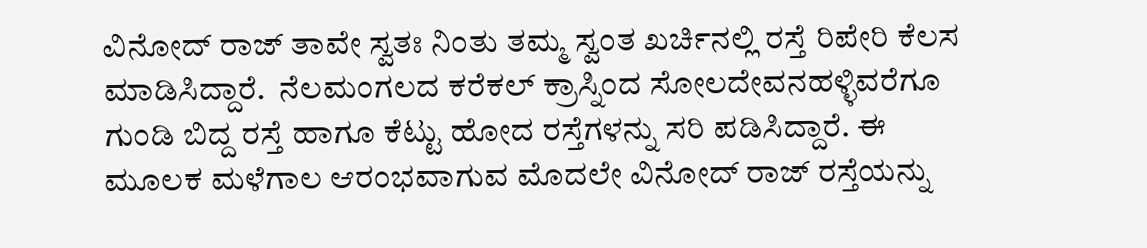ವಿನೋದ್‌ ರಾಜ್‌ ತಾವೇ ಸ್ವತಃ ನಿಂತು ತಮ್ಮ ಸ್ವಂತ ಖರ್ಚಿನಲ್ಲಿ ರಸ್ತೆ ರಿಪೇರಿ ಕೆಲಸ ಮಾಡಿಸಿದ್ದಾರೆ.  ನೆಲಮಂಗಲದ ಕರೆಕಲ್ ಕ್ರಾಸ್ನಿಂದ ಸೋಲದೇವನಹಳ್ಳಿವರೆಗೂ ಗುಂಡಿ ಬಿದ್ದ ರಸ್ತೆ ಹಾಗೂ ಕೆಟ್ಟು ಹೋದ ರಸ್ತೆಗಳನ್ನು ಸರಿ ಪಡಿಸಿದ್ದಾರೆ. ಈ ಮೂಲಕ ಮಳೆಗಾಲ ಆರಂಭವಾಗುವ ಮೊದಲೇ ವಿನೋದ್ ರಾಜ್ ರಸ್ತೆಯನ್ನು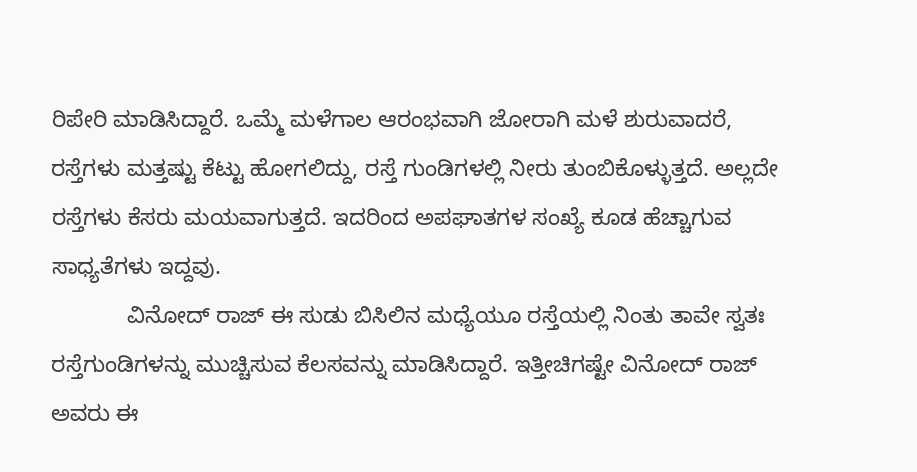ರಿಪೇರಿ ಮಾಡಿಸಿದ್ದಾರೆ. ಒಮ್ಮೆ ಮಳೆಗಾಲ ಆರಂಭವಾಗಿ ಜೋರಾಗಿ ಮಳೆ ಶುರುವಾದರೆ, ರಸ್ತೆಗಳು ಮತ್ತಷ್ಟು ಕೆಟ್ಟು ಹೋಗಲಿದ್ದು, ರಸ್ತೆ ಗುಂಡಿಗಳಲ್ಲಿ ನೀರು ತುಂಬಿಕೊಳ್ಳುತ್ತದೆ. ಅಲ್ಲದೇ ರಸ್ತೆಗಳು ಕೆಸರು ಮಯವಾಗುತ್ತದೆ. ಇದರಿಂದ ಅಪಘಾತಗಳ ಸಂಖ್ಯೆ ಕೂಡ ಹೆಚ್ಚಾಗುವ ಸಾಧ್ಯತೆಗಳು ಇದ್ದವು.
            ವಿನೋದ್ ರಾಜ್ ಈ ಸುಡು ಬಿಸಿಲಿನ ಮಧ್ಯೆಯೂ ರಸ್ತೆಯಲ್ಲಿ ನಿಂತು ತಾವೇ ಸ್ವತಃ ರಸ್ತೆಗುಂಡಿಗಳನ್ನು ಮುಚ್ಚಿಸುವ ಕೆಲಸವನ್ನು ಮಾಡಿಸಿದ್ದಾರೆ. ಇತ್ತೀಚಿಗಷ್ಟೇ ವಿನೋದ್ ರಾಜ್ ಅವರು ಈ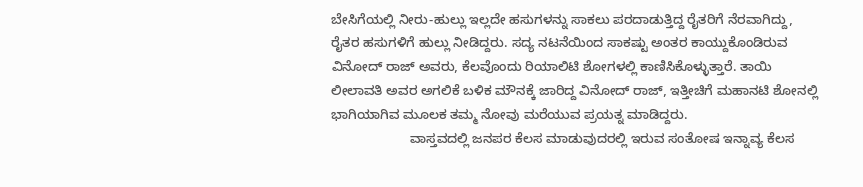ಬೇಸಿಗೆಯಲ್ಲಿ ನೀರು-ಹುಲ್ಲು ಇಲ್ಲದೇ ಹಸುಗಳನ್ನು ಸಾಕಲು ಪರದಾಡುತ್ತಿದ್ದ ರೈತರಿಗೆ ನೆರವಾಗಿದ್ದು, ರೈತರ ಹಸುಗಳಿಗೆ ಹುಲ್ಲು ನೀಡಿದ್ದರು. ಸದ್ಯ ನಟನೆಯಿಂದ ಸಾಕಷ್ಟು ಅಂತರ ಕಾಯ್ದುಕೊಂಡಿರುವ ವಿನೋದ್‌ ರಾಜ್‌ ಅವರು, ಕೆಲವೊಂದು ರಿಯಾಲಿಟಿ ಶೋಗಳಲ್ಲಿ ಕಾಣಿಸಿಕೊಳ್ಳುತ್ತಾರೆ. ತಾಯಿ ಲೀಲಾವತಿ ಅವರ ಅಗಲಿಕೆ ಬಳಿಕ ಮೌನಕ್ಕೆ ಜಾರಿದ್ದ ವಿನೋದ್‌ ರಾಜ್‌, ಇತ್ತೀಚಿಗೆ ಮಹಾನಟಿ ಶೋನಲ್ಲಿ ಭಾಗಿಯಾಗಿವ ಮೂಲಕ ತಮ್ಮ ನೋವು ಮರೆಯುವ ಪ್ರಯತ್ನ ಮಾಡಿದ್ದರು.
                     ವಾಸ್ತವದಲ್ಲಿ ಜನಪರ ಕೆಲಸ ಮಾಡುವುದರಲ್ಲಿ ಇರುವ ಸಂತೋಷ ಇನ್ನಾವ್ಯ ಕೆಲಸ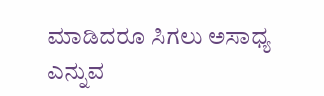ಮಾಡಿದರೂ ಸಿಗಲು ಅಸಾಧ್ಯ ಎನ್ನುವ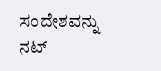ಸಂದೇಶವನ್ನು ನಟ್‌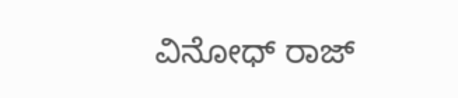ವಿನೋಧ್‌ ರಾಜ್‌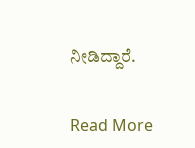ನೀಡಿದ್ದಾರೆ.


Read More